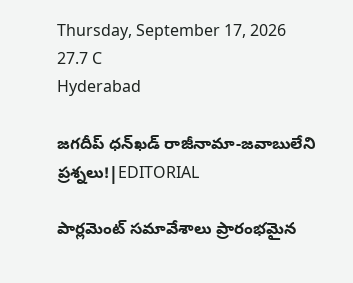Thursday, September 17, 2026
27.7 C
Hyderabad

జగదీప్ ధన్‌ఖడ్‌ రాజీనామా-జవాబులేని ప్రశ్నలు!|EDITORIAL

పార్లమెంట్‌ సమావేశాలు ప్రారంభమైన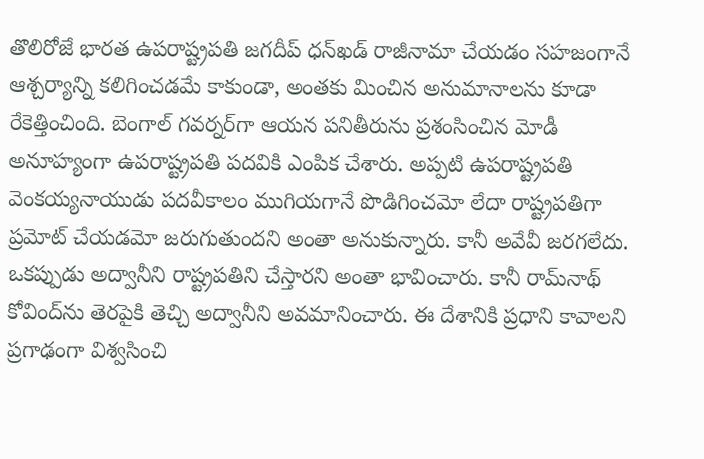తొలిరోజే భారత ఉపరాష్ట్రపతి జగదీప్‌ ధన్‌ఖడ్ రాజీనామా చేయడం సహజంగానే ఆశ్చర్యాన్ని కలిగించడమే కాకుండా, అంతకు మించిన అనుమానాలను కూడా రేకెత్తించింది. బెంగాల్‌ గవర్నర్‌గా ఆయన పనితీరును ప్రశంసించిన మోడీ అనూహ్యంగా ఉపరాష్ట్రపతి పదవికి ఎంపిక చేశారు. అప్పటి ఉపరాష్ట్రపతి వెంకయ్యనాయుడు పదవీకాలం ముగియగానే పొడిగించమో లేదా రాష్ట్రపతిగా ప్రమోట్ చేయడమో జరుగుతుందని అంతా అనుకున్నారు. కానీ అవేవీ జరగలేదు. ఒకప్పుడు అద్వానీని రాష్ట్రపతిని చేస్తారని అంతా భావించారు. కానీ రామ్‌నాథ్‌ కోవింద్‌ను తెరపైకి తెచ్చి అద్వానీని అవమానించారు. ఈ దేశానికి ప్రధాని కావాలని ప్రగాఢంగా విశ్వసించి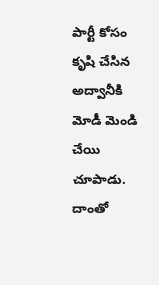పార్టీ కోసం కృషి చేసిన అద్వానీకి మోడీ మెండి చేయి చూపాడు. దాంతో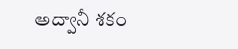అద్వానీ శకం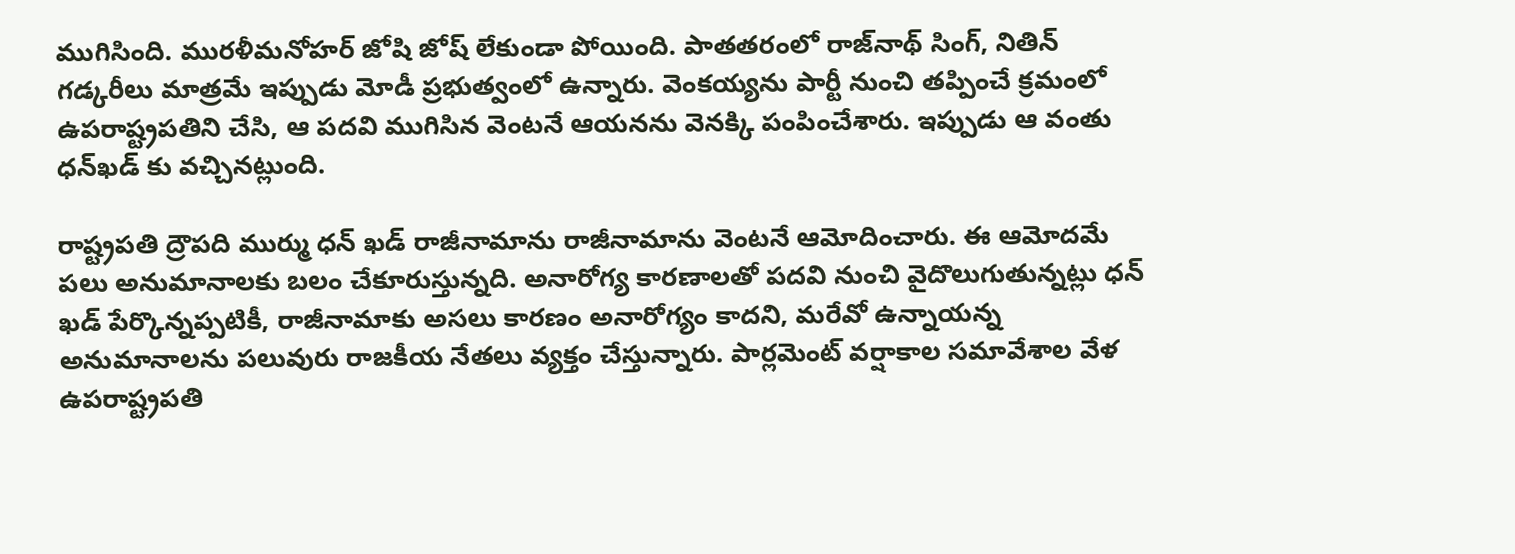ముగిసింది. మురళీమనోహర్‌ జోషి జోష్ లేకుండా పోయింది. పాతతరంలో రాజ్‌నాథ్‌ సింగ్‌, నితిన్‌ గడ్కరీలు మాత్రమే ఇప్పుడు మోడీ ప్రభుత్వంలో ఉన్నారు. వెంకయ్యను పార్టీ నుంచి తప్పించే క్రమంలో ఉపరాష్ట్రపతిని చేసి, ఆ పదవి ముగిసిన వెంటనే ఆయనను వెనక్కి పంపించేశారు. ఇప్పుడు ఆ వంతు ధన్‌ఖడ్‌ కు వచ్చినట్లుంది.

రాష్ట్రపతి ద్రౌపది ముర్ము ధన్ ఖడ్ రాజీనామాను రాజీనామాను వెంటనే ఆమోదించారు. ఈ ఆమోదమే పలు అనుమానాలకు బలం చేకూరుస్తున్నది. అనారోగ్య కారణాలతో పదవి నుంచి వైదొలుగుతున్నట్లు ధన్ ఖడ్ పేర్కొన్నప్పటికీ, రాజీనామాకు అసలు కారణం అనారోగ్యం కాదని, మరేవో ఉన్నాయన్న అనుమానాలను పలువురు రాజకీయ నేతలు వ్యక్తం చేస్తున్నారు. పార్లమెంట్‌ వర్షాకాల సమావేశాల వేళ ఉపరాష్ట్రపతి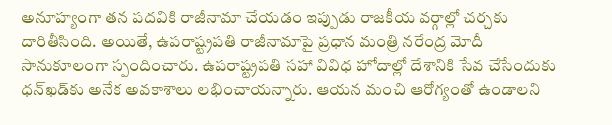అనూహ్యంగా తన పదవికి రాజీనామా చేయడం ఇప్పుడు రాజకీయ వర్గాల్లో చర్చకు దారితీసింది. అయితే, ఉపరాష్ట్రపతి రాజీనామాపై ప్రధాన మంత్రి నరేంద్ర మోదీ సానుకూలంగా స్పందించారు. ఉపరాష్ట్రపతి సహా వివిధ హోదాల్లో దేశానికి సేవ చేసేందుకు ధన్‌ఖడ్‌కు అనేక అవకాశాలు లభించాయన్నారు. ఆయన మంచి ఆరోగ్యంతో ఉండాలని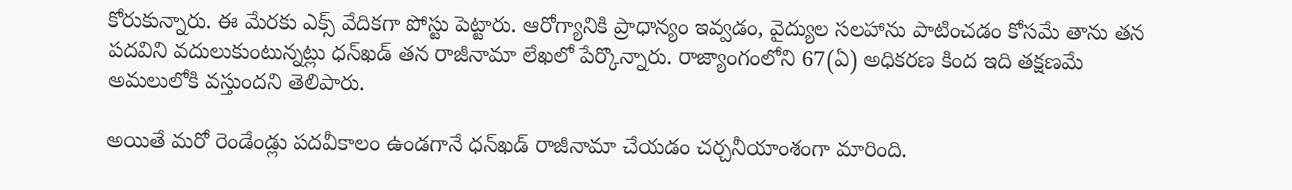కోరుకున్నారు. ఈ మేరకు ఎక్స్‌ వేదికగా పోస్టు పెట్టారు. ఆరోగ్యానికి ప్రాధాన్యం ఇవ్వడం, వైద్యుల సలహాను పాటించడం కోసమే తాను తన పదవిని వదులుకుంటున్నట్లు ధన్‌ఖడ్‌ తన రాజీనామా లేఖలో పేర్కొన్నారు. రాజ్యాంగంలోని 67(ఏ) అధికరణ కింద ఇది తక్షణమే అమలులోకి వస్తుందని తెలిపారు.

అయితే మరో రెండేండ్లు పదవీకాలం ఉండగానే ధన్‌ఖడ్‌ రాజీనామా చేయడం చర్చనీయాంశంగా మారింది.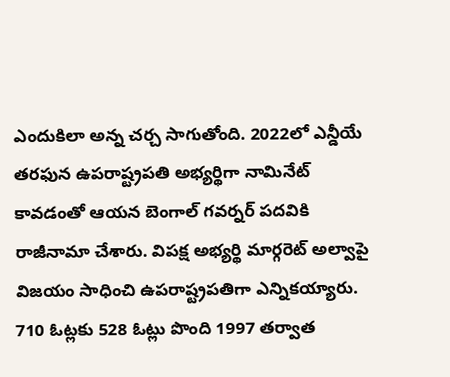ఎందుకిలా అన్న చర్చ సాగుతోంది. 2022లో ఎన్డీయే తరఫున ఉపరాష్ట్రపతి అభ్యర్థిగా నామినేట్‌ కావడంతో ఆయన బెంగాల్‌ గవర్నర్‌ పదవికి రాజీనామా చేశారు. విపక్ష అభ్యర్థి మార్గరెట్‌ అల్వాపై విజయం సాధించి ఉపరాష్ట్రపతిగా ఎన్నికయ్యారు. 710 ఓట్లకు 528 ఓట్లు పొంది 1997 తర్వాత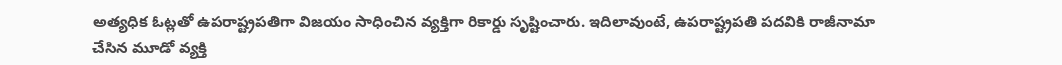అత్యధిక ఓట్లతో ఉపరాష్ట్రపతిగా విజయం సాధించిన వ్యక్తిగా రికార్డు సృష్టించారు. ఇదిలావుంటే, ఉపరాష్ట్రపతి పదవికి రాజీనామా చేసిన మూడో వ్యక్తి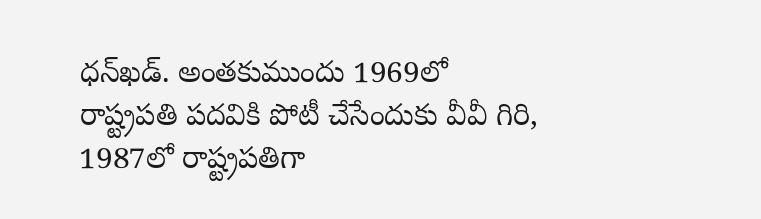ధన్‌ఖడ్‌. అంతకుముందు 1969లో రాష్ట్రపతి పదవికి పోటీ చేసేందుకు వీవీ గిరి, 1987లో రాష్ట్రపతిగా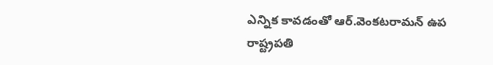ఎన్నిక కావడంతో ఆర్‌.వెంకటరామన్‌ ఉప రాష్ట్రపతి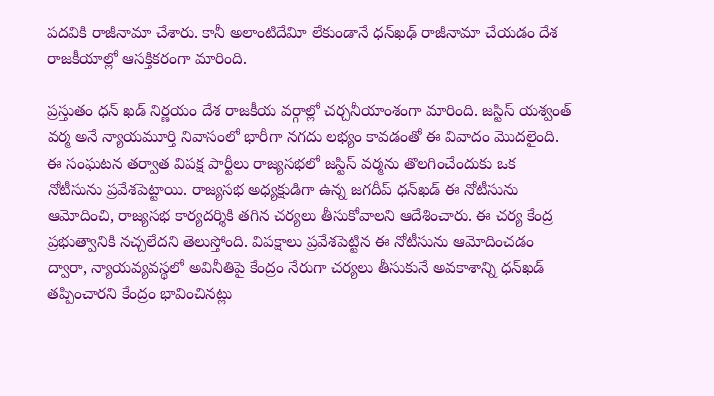పదవికి రాజీనామా చేశారు. కానీ అలాంటిదేవిూ లేకుండానే ధన్‌ఖఢ్‌ రాజీనామా చేయడం దేశ రాజకీయాల్లో ఆసక్తికరంగా మారింది.

ప్రస్తుతం ధన్ ఖడ్ నిర్ణయం దేశ రాజకీయ వర్గాల్లో చర్చనీయాంశంగా మారింది. జస్టిస్‌ యశ్వంత్‌ వర్మ అనే న్యాయమూర్తి నివాసంలో భారీగా నగదు లభ్యం కావడంతో ఈ వివాదం మొదలైంది. ఈ సంఘటన తర్వాత విపక్ష పార్టీలు రాజ్యసభలో జస్టిస్‌ వర్మను తొలగించేందుకు ఒక నోటీసును ప్రవేశపెట్టాయి. రాజ్యసభ అధ్యక్షుడిగా ఉన్న జగదీప్‌ ధన్‌ఖడ్ ఈ నోటీసును ఆమోదించి, రాజ్యసభ కార్యదర్శికి తగిన చర్యలు తీసుకోవాలని ఆదేశించారు. ఈ చర్య కేంద్ర ప్రభుత్వానికి నచ్చలేదని తెలుస్తోంది. విపక్షాలు ప్రవేశపెట్టిన ఈ నోటీసును ఆమోదించడం ద్వారా, న్యాయవ్యవస్థలో అవినీతిపై కేంద్రం నేరుగా చర్యలు తీసుకునే అవకాశాన్ని ధన్‌ఖడ్ తప్పించారని కేంద్రం భావించినట్లు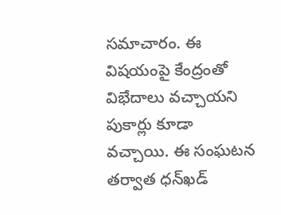సమాచారం. ఈ విషయంపై కేంద్రంతో విభేదాలు వచ్చాయని పుకార్లు కూడా వచ్చాయి. ఈ సంఘటన తర్వాత ధన్‌ఖడ్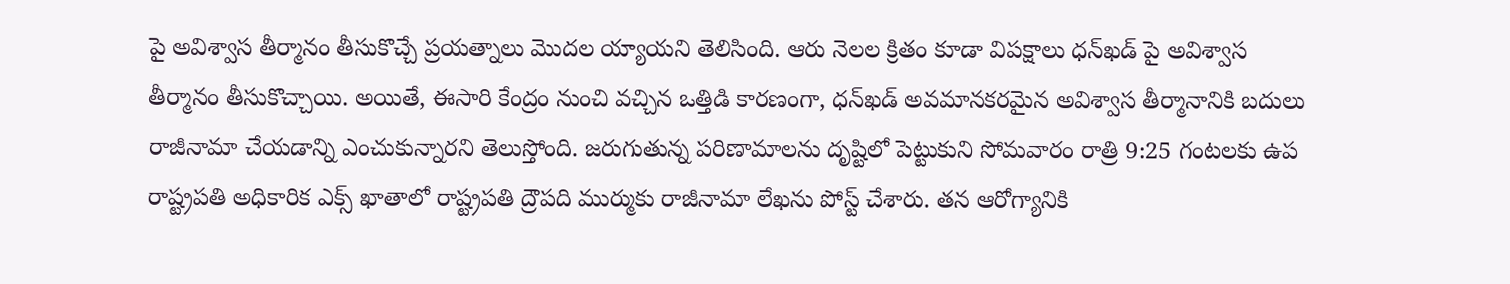పై అవిశ్వాస తీర్మానం తీసుకొచ్చే ప్రయత్నాలు మొదల య్యాయని తెలిసింది. ఆరు నెలల క్రితం కూడా విపక్షాలు ధన్‌ఖడ్ పై అవిశ్వాస తీర్మానం తీసుకొచ్చాయి. అయితే, ఈసారి కేంద్రం నుంచి వచ్చిన ఒత్తిడి కారణంగా, ధన్‌ఖడ్ అవమానకరమైన అవిశ్వాస తీర్మానానికి బదులు రాజీనామా చేయడాన్ని ఎంచుకున్నారని తెలుస్తోంది. జరుగుతున్న పరిణామాలను దృష్టిలో పెట్టుకుని సోమవారం రాత్రి 9:25 గంటలకు ఉప రాష్ట్రపతి అధికారిక ఎక్స్ ఖాతాలో రాష్ట్రపతి ద్రౌపది ముర్ముకు రాజీనామా లేఖను పోస్ట్‌ చేశారు. తన ఆరోగ్యానికి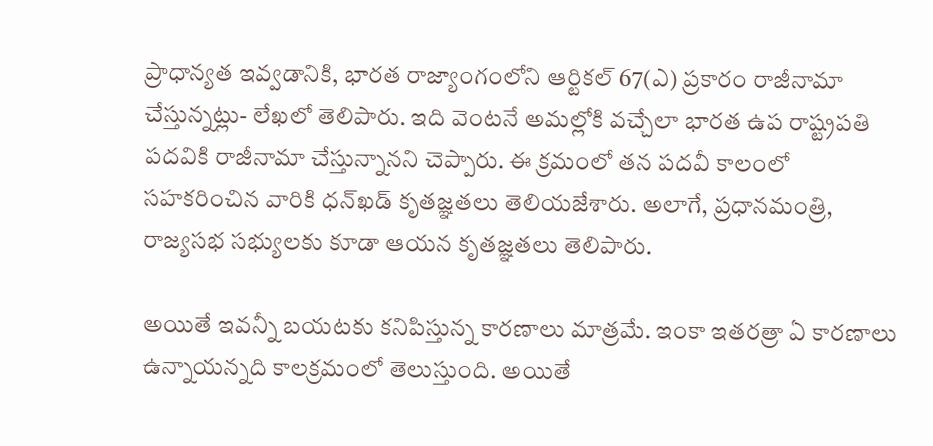ప్రాధాన్యత ఇవ్వడానికి, భారత రాజ్యాంగంలోని ఆర్టికల్‌ 67(ఎ) ప్రకారం రాజీనామా చేస్తున్నట్లు- లేఖలో తెలిపారు. ఇది వెంటనే అమల్లోకి వచ్చేలా భారత ఉప రాష్ట్రపతి పదవికి రాజీనామా చేస్తున్నానని చెప్పారు. ఈ క్రమంలో తన పదవీ కాలంలో సహకరించిన వారికి ధన్‌ఖడ్‌ కృతజ్ఞతలు తెలియజేశారు. అలాగే, ప్రధానమంత్రి, రాజ్యసభ సభ్యులకు కూడా ఆయన కృతజ్ఞతలు తెలిపారు.

అయితే ఇవన్నీ బయటకు కనిపిస్తున్న కారణాలు మాత్రమే. ఇంకా ఇతరత్రా ఏ కారణాలు ఉన్నాయన్నది కాలక్రమంలో తెలుస్తుంది. అయితే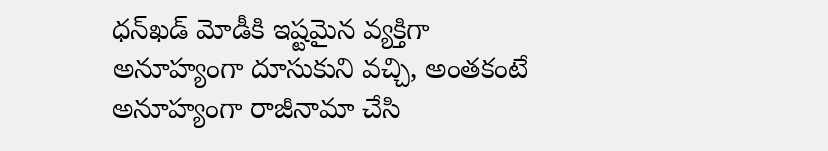ధన్‌ఖడ్‌ మోడీకి ఇష్టమైన వ్యక్తిగా అనూహ్యంగా దూసుకుని వచ్చి, అంతకంటే అనూహ్యంగా రాజీనామా చేసి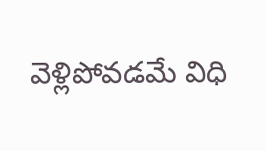వెళ్లిపోవడమే విధి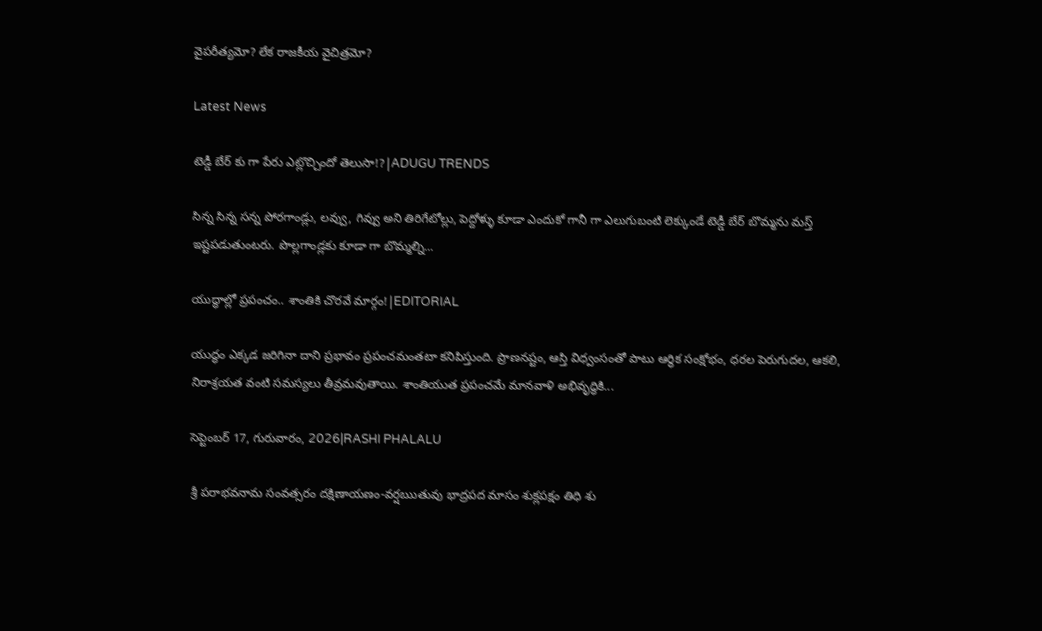వైపరీత్యమో? లేక రాజకీయ వైచిత్రమో?

Latest News

టెడ్డీ బేర్‌ కు గా పేరు ఎట్లొచ్చిందో తెలుసా!?|ADUGU TRENDS

సిన్న సిన్న సన్న పోరగాండ్లు, లవ్వు, గివ్వు అని తిరిగేటోల్లు, పెద్దోళ్ళు కూడా ఎందుకో గానీ గా ఎలుగుబంటి లెక్కుండే టెడ్డీ బేర్‌ బొమ్మను మస్త్ ఇష్టపడుతుంటరు. పొల్లగాండ్లకు కూడా గా బొమ్మల్ని...

యుద్ధాల్లో ప్రపంచం.. శాంతికి చొరవే మార్గం!|EDITORIAL

యుద్ధం ఎక్కడ జరిగినా దాని ప్రభావం ప్రపంచమంతటా కనిపిస్తుంది. ప్రాణనష్టం, ఆస్తి విధ్వంసంతో పాటు ఆర్థిక సంక్షోభం, ధరల పెరుగుదల, ఆకలి, నిరాశ్రయత వంటి సమస్యలు తీవ్రమవుతాయి. శాంతియుత ప్రపంచమే మానవాళి అభివృద్ధికి...

సెప్టెంబర్ 17, గురువారం, 2026|RASHI PHALALU

శ్రీ పరాభవనామ సంవత్సరం దక్షిణాయణం-వర్షఋతువు భాద్రపద మాసం శుక్లపక్షం తిధి శు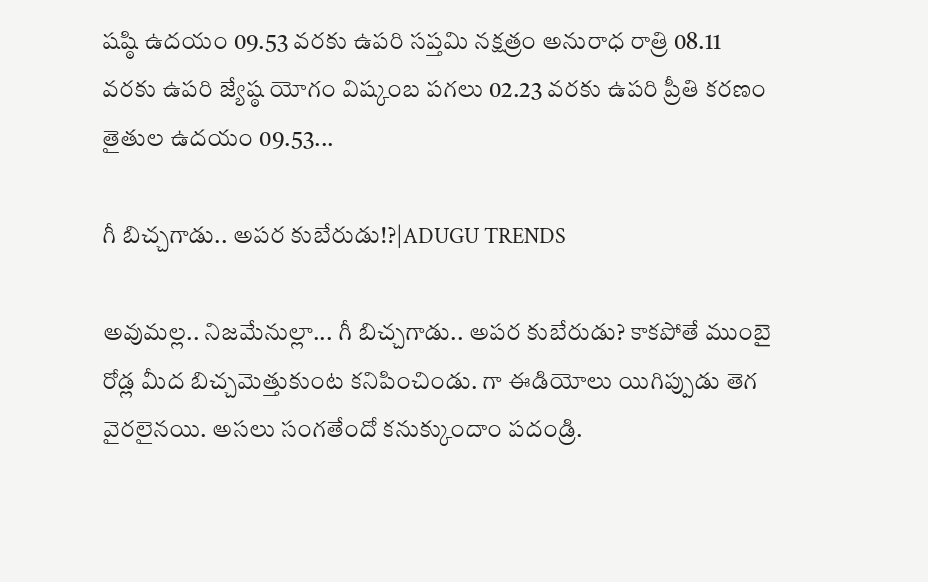షష్ఠి ఉదయం 09.53 వరకు ఉపరి సప్తమి నక్షత్రం అనురాధ రాత్రి 08.11 వరకు ఉపరి జ్యేష్ఠ యోగం విష్కంబ పగలు 02.23 వరకు ఉపరి ప్రీతి కరణం తైతుల ఉదయం 09.53...

గీ బిచ్చగాడు.. అపర కుబేరుడు!?|ADUGU TRENDS

అవుమల్ల.. నిజమేనుల్లా... గీ బిచ్చగాడు.. అపర కుబేరుడు? కాకపోతే ముంబై రోడ్ల మీద బిచ్చమెత్తుకుంట కనిపించిండు. గా ఈడియోలు యిగిప్పుడు తెగ వైరలైనయి. అసలు సంగతేందో కనుక్కుందాం పదండ్రి.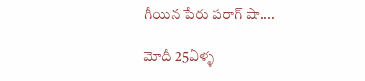గీయిన పేరు పరాగ్ షా....

మోదీ 25ఏళ్ళ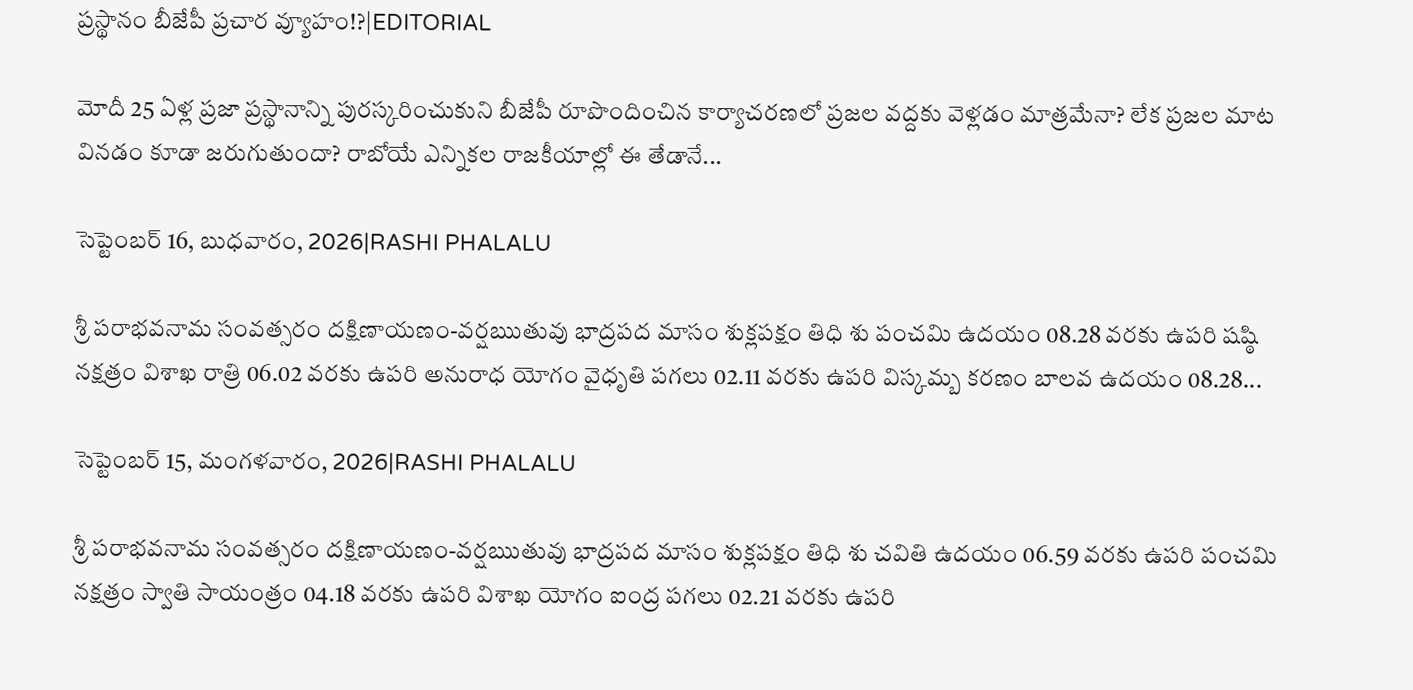ప్రస్థానం బీజేపీ ప్రచార వ్యూహం!?|EDITORIAL

మోదీ 25 ఏళ్ల ప్రజా ప్రస్థానాన్ని పురస్కరించుకుని బీజేపీ రూపొందించిన కార్యాచరణలో ప్రజల వద్దకు వెళ్లడం మాత్రమేనా? లేక ప్రజల మాట వినడం కూడా జరుగుతుందా? రాబోయే ఎన్నికల రాజకీయాల్లో ఈ తేడానే...

సెప్టెంబర్ 16, బుధవారం, 2026|RASHI PHALALU

శ్రీ పరాభవనామ సంవత్సరం దక్షిణాయణం-వర్షఋతువు భాద్రపద మాసం శుక్లపక్షం తిధి శు పంచమి ఉదయం 08.28 వరకు ఉపరి షష్ఠి నక్షత్రం విశాఖ రాత్రి 06.02 వరకు ఉపరి అనురాధ యోగం వైధృతి పగలు 02.11 వరకు ఉపరి విస్కమ్బ కరణం బాలవ ఉదయం 08.28...

సెప్టెంబర్ 15, మంగళవారం, 2026|RASHI PHALALU

శ్రీ పరాభవనామ సంవత్సరం దక్షిణాయణం-వర్షఋతువు భాద్రపద మాసం శుక్లపక్షం తిధి శు చవితి ఉదయం 06.59 వరకు ఉపరి పంచమి నక్షత్రం స్వాతి సాయంత్రం 04.18 వరకు ఉపరి విశాఖ యోగం ఐంద్ర పగలు 02.21 వరకు ఉపరి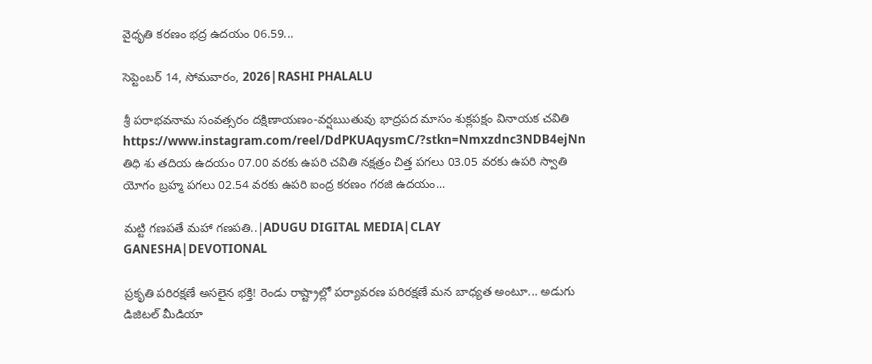వైధృతి కరణం భద్ర ఉదయం 06.59...

సెప్టెంబర్ 14, సోమవారం, 2026|RASHI PHALALU

శ్రీ పరాభవనామ సంవత్సరం దక్షిణాయణం-వర్షఋతువు భాద్రపద మాసం శుక్లపక్షం వినాయక చవితి https://www.instagram.com/reel/DdPKUAqysmC/?stkn=Nmxzdnc3NDB4ejNn తిధి శు తదియ ఉదయం 07.00 వరకు ఉపరి చవితి నక్షత్రం చిత్త పగలు 03.05 వరకు ఉపరి స్వాతి యోగం బ్రహ్మ పగలు 02.54 వరకు ఉపరి ఐంద్ర కరణం గరజి ఉదయం...

మట్టి గణపతే మహా గణపతి..|ADUGU DIGITAL MEDIA|CLAY GANESHA|DEVOTIONAL

ప్రకృతి పరిరక్షణే అసలైన భక్తి! రెండు రాష్ట్రాల్లో పర్యావరణ పరిరక్షణే మన బాధ్యత అంటూ... అడుగు డిజిటల్ మీడియా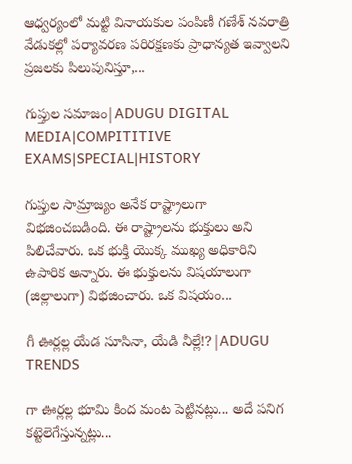ఆధ్వర్యంలో మట్టి వినాయకుల పంపిణీ గణేశ్ నవరాత్రి వేడుకల్లో పర్యావరణ పరిరక్షణకు ప్రాధాన్యత ఇవ్వాలని ప్రజలకు పిలుపునిస్తూ,...

గుప్తుల సమాజం|ADUGU DIGITAL MEDIA|COMPITITIVE EXAMS|SPECIAL|HISTORY

గుప్తుల సామ్రాజ్యం అనేక రాష్ట్రాలుగా విభజించబడింది. ఈ రాష్ట్రాలను భుక్తులు అని పిలిచేవారు. ఒక భుక్తి యొక్క ముఖ్య అధికారిని ఉపారిక అన్నారు. ఈ భుక్తులను విషయాలుగా (జిల్లాలుగా) విభజించారు. ఒక విషయం...

గీ ఊర్లల్ల యేడ సూసినా, యేడి నీల్లే!?|ADUGU TRENDS

గా ఊర్లల్ల భూమి కింద మంట పెట్టినట్లు... అదే పనిగ కట్టెలెగేస్తున్నట్లు...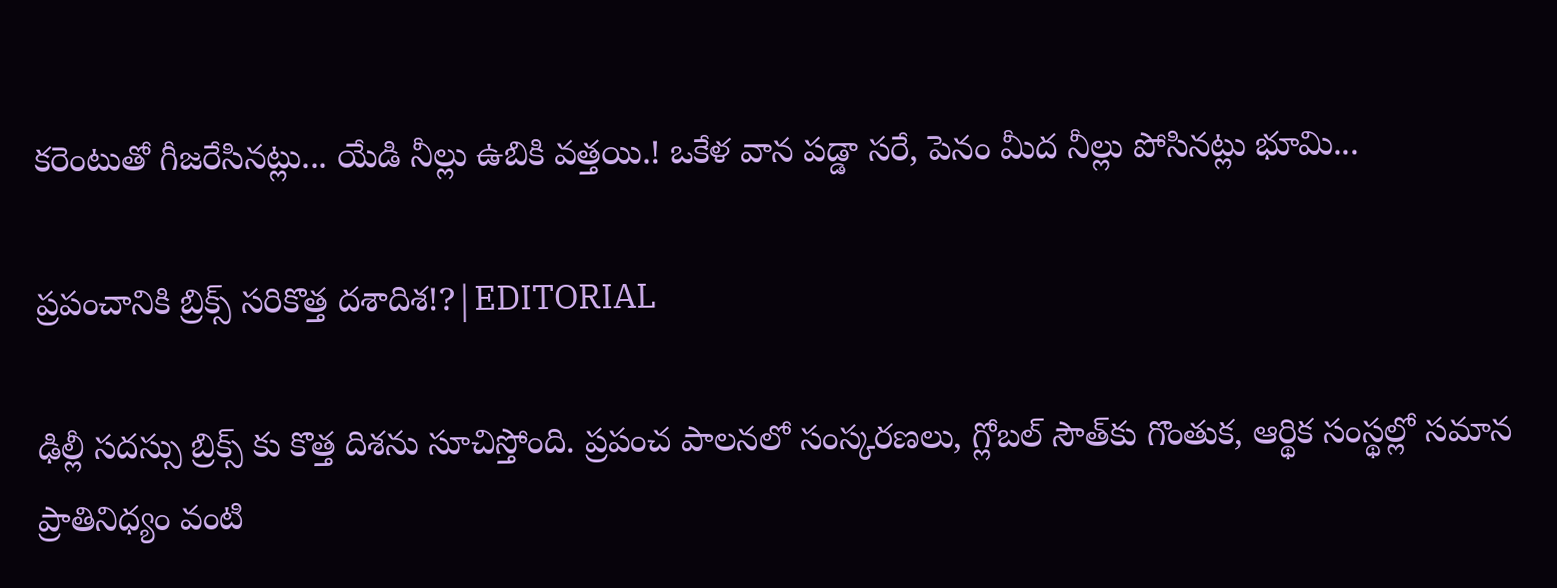కరెంటుతో గీజరేసినట్లు... యేడి నీల్లు ఉబికి వత్తయి.! ఒకేళ వాన పడ్డా సరే, పెనం మీద నీల్లు పోసినట్లు భూమి...

ప్రపంచానికి బ్రిక్స్ సరికొత్త దశాదిశ!?|EDITORIAL

ఢిల్లీ సదస్సు బ్రిక్స్ కు కొత్త దిశను సూచిస్తోంది. ప్రపంచ పాలనలో సంస్కరణలు, గ్లోబల్ సౌత్‌కు గొంతుక, ఆర్థిక సంస్థల్లో సమాన ప్రాతినిధ్యం వంటి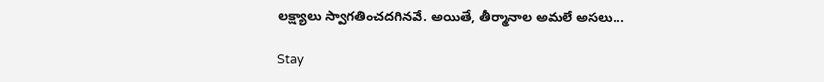లక్ష్యాలు స్వాగతించదగినవే. అయితే, తీర్మానాల అమలే అసలు...

Stay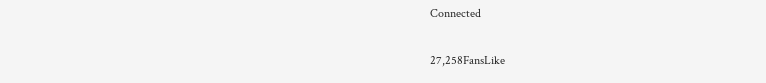Connected

27,258FansLike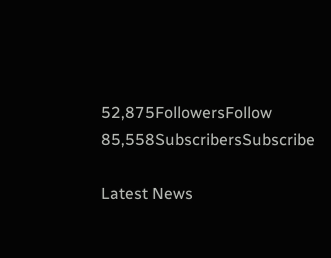52,875FollowersFollow
85,558SubscribersSubscribe

Latest News